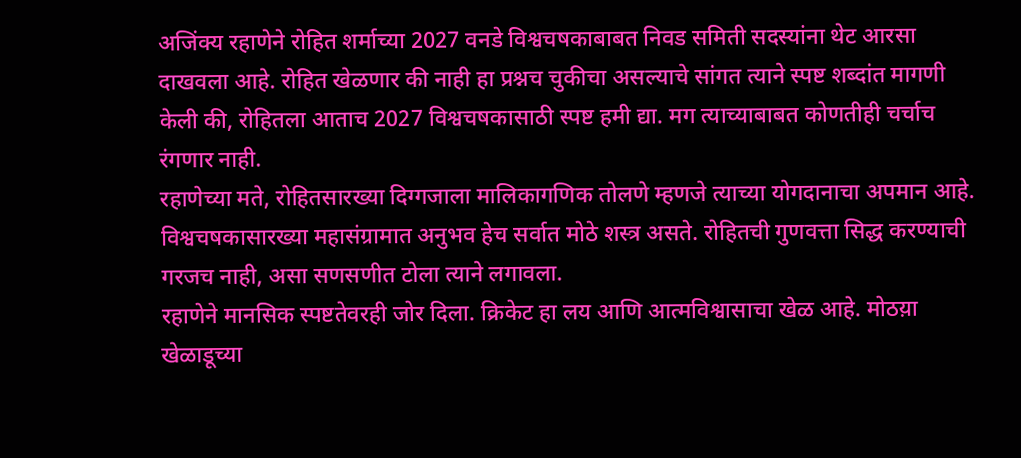अजिंक्य रहाणेने रोहित शर्माच्या 2027 वनडे विश्वचषकाबाबत निवड समिती सदस्यांना थेट आरसा दाखवला आहे. रोहित खेळणार की नाही हा प्रश्नच चुकीचा असल्याचे सांगत त्याने स्पष्ट शब्दांत मागणी केली की, रोहितला आताच 2027 विश्वचषकासाठी स्पष्ट हमी द्या. मग त्याच्याबाबत कोणतीही चर्चाच रंगणार नाही.
रहाणेच्या मते, रोहितसारख्या दिग्गजाला मालिकागणिक तोलणे म्हणजे त्याच्या योगदानाचा अपमान आहे. विश्वचषकासारख्या महासंग्रामात अनुभव हेच सर्वात मोठे शस्त्र असते. रोहितची गुणवत्ता सिद्ध करण्याची गरजच नाही, असा सणसणीत टोला त्याने लगावला.
रहाणेने मानसिक स्पष्टतेवरही जोर दिला. क्रिकेट हा लय आणि आत्मविश्वासाचा खेळ आहे. मोठय़ा खेळाडूच्या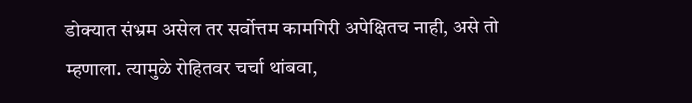डोक्यात संभ्रम असेल तर सर्वोत्तम कामगिरी अपेक्षितच नाही, असे तो म्हणाला. त्यामुळे रोहितवर चर्चा थांबवा,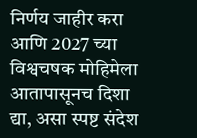निर्णय जाहीर करा आणि 2027 च्या विश्वचषक मोहिमेला आतापासूनच दिशा द्या, असा स्पष्ट संदेश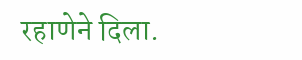रहाणेने दिला.